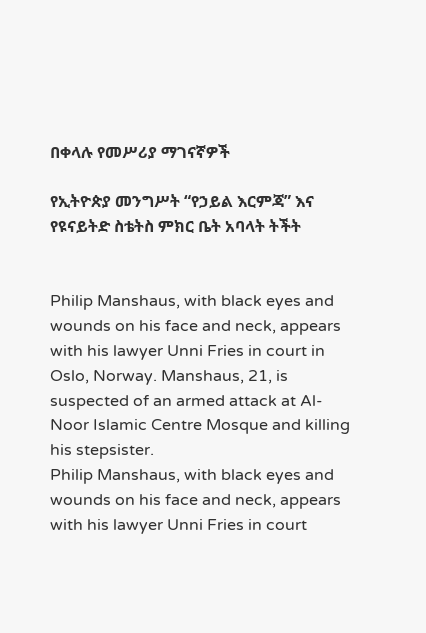በቀላሉ የመሥሪያ ማገናኛዎች

የኢትዮጵያ መንግሥት “የኃይል እርምጃ” እና የዩናይትድ ስቴትስ ምክር ቤት አባላት ትችት


Philip Manshaus, with black eyes and wounds on his face and neck, appears with his lawyer Unni Fries in court in Oslo, Norway. Manshaus, 21, is suspected of an armed attack at Al-Noor Islamic Centre Mosque and killing his stepsister.
Philip Manshaus, with black eyes and wounds on his face and neck, appears with his lawyer Unni Fries in court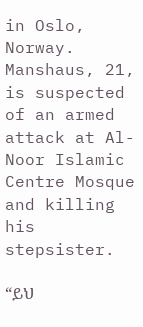in Oslo, Norway. Manshaus, 21, is suspected of an armed attack at Al-Noor Islamic Centre Mosque and killing his stepsister.

“ይህ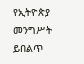የኢትዮጵያ መንግሥት ይበልጥ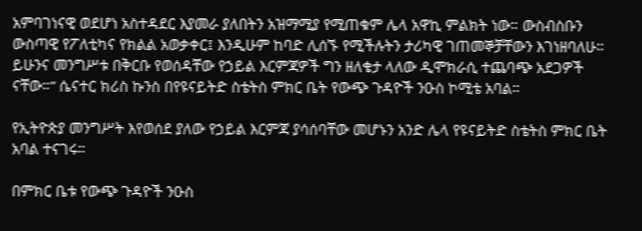አምባገነናዊ ወደሆነ አስተዳደር እያመራ ያለበትን አዝማሚያ የሚጠቁም ሌላ አዋኪ ምልክት ነው። ውስብስቡን ውስጣዊ የፖለቲካና የክልል አወቃቀር፤ እንዲሁም ከባድ ሊሰኙ የሚችሉትን ታሪካዊ ገጠመኞቻቸውን እገነዘባለሁ። ይሁንና መንግሥቱ በቅርቡ የወሰዳቸው የኃይል እርምጃዎች ግን ዘለቄታ ላለው ዲሞክራሲ ተጨባጭ አደጋዎች ናቸው።” ሴናተር ክሪስ ኩንስ በየዩናይትድ ስቴትስ ምክር ቤት የውጭ ጉዳዮች ንዑስ ኮሚቴ አባል።

የኢትዮጵያ መንግሥት እየወሰደ ያለው የኃይል እርምጃ ያሳሰባቸው መሆኑን አንድ ሌላ የዩናይትድ ስቴትስ ምክር ቤት አባል ተናገሩ።

በምክር ቤቱ የውጭ ጉዳዮች ንዑስ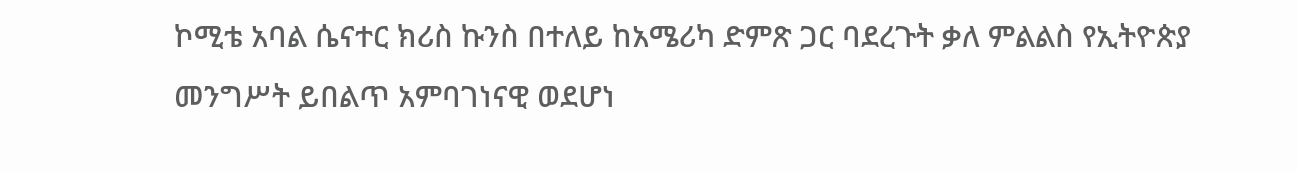ኮሚቴ አባል ሴናተር ክሪስ ኩንስ በተለይ ከአሜሪካ ድምጽ ጋር ባደረጉት ቃለ ምልልስ የኢትዮጵያ መንግሥት ይበልጥ አምባገነናዊ ወደሆነ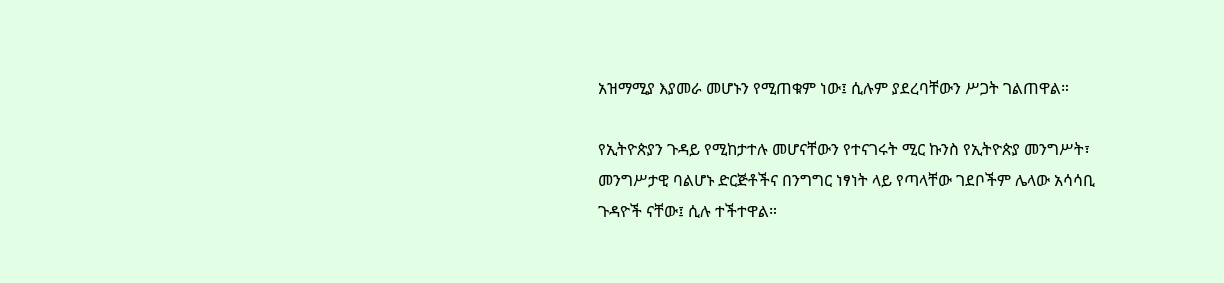አዝማሚያ እያመራ መሆኑን የሚጠቁም ነው፤ ሲሉም ያደረባቸውን ሥጋት ገልጠዋል።

የኢትዮጵያን ጉዳይ የሚከታተሉ መሆናቸውን የተናገሩት ሚር ኩንስ የኢትዮጵያ መንግሥት፣ መንግሥታዊ ባልሆኑ ድርጅቶችና በንግግር ነፃነት ላይ የጣላቸው ገደቦችም ሌላው አሳሳቢ ጉዳዮች ናቸው፤ ሲሉ ተችተዋል።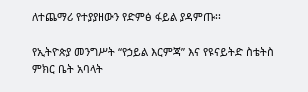ለተጨማሪ የተያያዘውን የድምፅ ፋይል ያዳምጡ፡፡

የኢትዮጵያ መንግሥት “የኃይል እርምጃ” እና የዩናይትድ ስቴትስ ምክር ቤት አባላት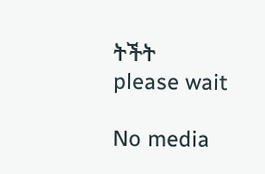ትችት
please wait

No media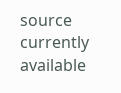source currently available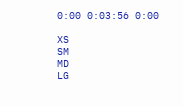0:00 0:03:56 0:00

XS
SM
MD
LG